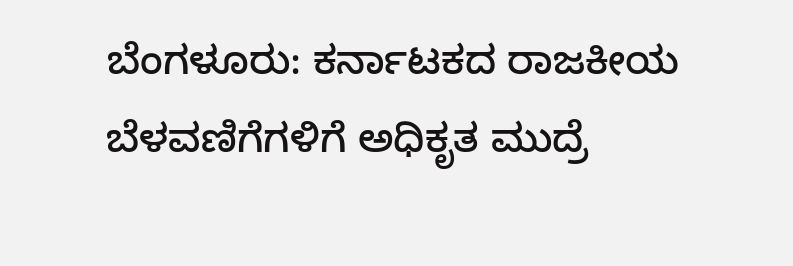ಬೆಂಗಳೂರು: ಕರ್ನಾಟಕದ ರಾಜಕೀಯ ಬೆಳವಣಿಗೆಗಳಿಗೆ ಅಧಿಕೃತ ಮುದ್ರೆ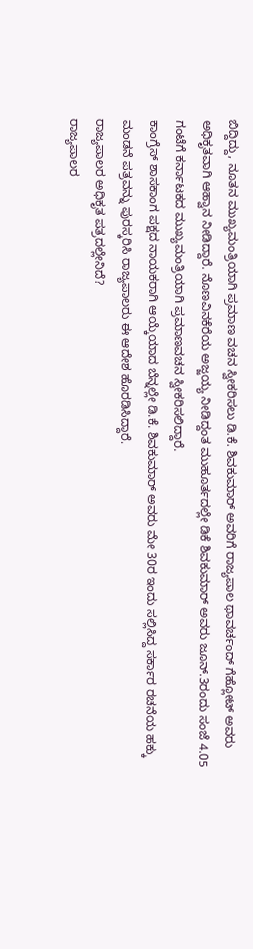ಬಿದ್ದಿದ್ದು, ನೂತನ ಮುಖ್ಯಮಂತ್ರಿಯಾಗಿ ಪ್ರಮಾಣ ವಚನ ಸ್ವೀಕರಿಸಲು ಡಿ.ಕೆ. ಶಿವಕುಮಾರ್ ಅವರಿಗೆ ರಾಜ್ಯಪಾಲ ಥಾವರ್ಚಂದ್ ಗೆಹ್ಲೋಟ್ ಅವರು ಅಧಿಕೃತವಾಗಿ ಆಹ್ವಾನ ನೀಡಿದ್ದಾರೆ. ನೊಣವಿನಕೆರೆಯ ಅಜ್ಜಯ್ಯ ನೀಡಿದ್ದಂತ ಮುಹೂರ್ತದಲ್ಲೇ ಡಿಕೆ ಶಿವಕುಮಾರ್ ಅವರು ಜೂನ್.3ರಂದು ಸಂಜೆ 4.05 ಗಂಟೆಗೆ ಕರ್ನಾಟಕದ ಮುಖ್ಯಮಂತ್ರಿಯಾಗಿ ಪ್ರಮಾಣವಚನ ಸ್ವೀಕರಿಸಲಿದ್ದಾರೆ.
ಕಾಂಗ್ರೆಸ್ ಶಾಸಕಾಂಗ ಪಕ್ಷದ ನಾಯಕರಾಗಿ ಆಯ್ಕೆಯಾದ ಬೆನ್ನಲ್ಲೇ ಡಿ.ಕೆ. ಶಿವಕುಮಾರ್ ಅವರು ಮೇ 30ರ ಇಂದು ಸಲ್ಲಿಸಿದ್ದ ಸರ್ಕಾರ ರಚನೆಯ ಹಕ್ಕು ಮಂಡನೆ ಪತ್ರವನ್ನು ಪುರಸ್ಕರಿಸಿ ರಾಜ್ಯಪಾಲರು ಈ ಆದೇಶ ಹೊರಡಿಸಿದ್ದಾರೆ.
ರಾಜ್ಯಪಾಲರ ಅಧಿಕೃತ ಪತ್ರದಲ್ಲೇನಿದೆ?
ರಾಜ್ಯಪಾಲರ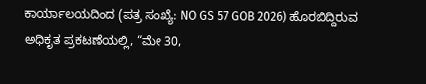ಕಾರ್ಯಾಲಯದಿಂದ (ಪತ್ರ ಸಂಖ್ಯೆ: NO GS 57 GOB 2026) ಹೊರಬಿದ್ದಿರುವ ಅಧಿಕೃತ ಪ್ರಕಟಣೆಯಲ್ಲಿ, “ಮೇ 30,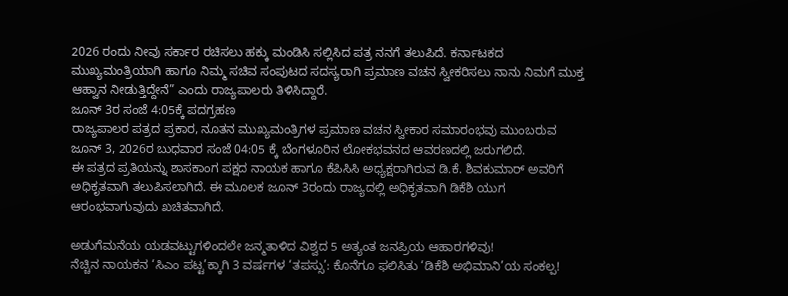2026 ರಂದು ನೀವು ಸರ್ಕಾರ ರಚಿಸಲು ಹಕ್ಕು ಮಂಡಿಸಿ ಸಲ್ಲಿಸಿದ ಪತ್ರ ನನಗೆ ತಲುಪಿದೆ. ಕರ್ನಾಟಕದ ಮುಖ್ಯಮಂತ್ರಿಯಾಗಿ ಹಾಗೂ ನಿಮ್ಮ ಸಚಿವ ಸಂಪುಟದ ಸದಸ್ಯರಾಗಿ ಪ್ರಮಾಣ ವಚನ ಸ್ವೀಕರಿಸಲು ನಾನು ನಿಮಗೆ ಮುಕ್ತ ಆಹ್ವಾನ ನೀಡುತ್ತಿದ್ದೇನೆ” ಎಂದು ರಾಜ್ಯಪಾಲರು ತಿಳಿಸಿದ್ದಾರೆ.
ಜೂನ್ 3ರ ಸಂಜೆ 4:05ಕ್ಕೆ ಪದಗ್ರಹಣ
ರಾಜ್ಯಪಾಲರ ಪತ್ರದ ಪ್ರಕಾರ, ನೂತನ ಮುಖ್ಯಮಂತ್ರಿಗಳ ಪ್ರಮಾಣ ವಚನ ಸ್ವೀಕಾರ ಸಮಾರಂಭವು ಮುಂಬರುವ ಜೂನ್ 3, 2026ರ ಬುಧವಾರ ಸಂಜೆ 04:05 ಕ್ಕೆ ಬೆಂಗಳೂರಿನ ಲೋಕಭವನದ ಆವರಣದಲ್ಲಿ ಜರುಗಲಿದೆ.
ಈ ಪತ್ರದ ಪ್ರತಿಯನ್ನು ಶಾಸಕಾಂಗ ಪಕ್ಷದ ನಾಯಕ ಹಾಗೂ ಕೆಪಿಸಿಸಿ ಅಧ್ಯಕ್ಷರಾಗಿರುವ ಡಿ.ಕೆ. ಶಿವಕುಮಾರ್ ಅವರಿಗೆ ಅಧಿಕೃತವಾಗಿ ತಲುಪಿಸಲಾಗಿದೆ. ಈ ಮೂಲಕ ಜೂನ್ 3ರಂದು ರಾಜ್ಯದಲ್ಲಿ ಅಧಿಕೃತವಾಗಿ ಡಿಕೆಶಿ ಯುಗ ಆರಂಭವಾಗುವುದು ಖಚಿತವಾಗಿದೆ.

ಅಡುಗೆಮನೆಯ ಯಡವಟ್ಟುಗಳಿಂದಲೇ ಜನ್ಮತಾಳಿದ ವಿಶ್ವದ 5 ಅತ್ಯಂತ ಜನಪ್ರಿಯ ಆಹಾರಗಳಿವು!
ನೆಚ್ಚಿನ ನಾಯಕನ ‘ಸಿಎಂ ಪಟ್ಟ’ಕ್ಕಾಗಿ 3 ವರ್ಷಗಳ ‘ತಪಸ್ಸು’: ಕೊನೆಗೂ ಫಲಿಸಿತು ‘ಡಿಕೆಶಿ ಅಭಿಮಾನಿ’ಯ ಸಂಕಲ್ಪ!